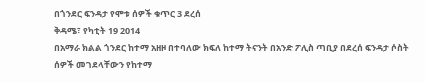በጎንደር ፍንዳታ የሞቱ ሰዎች ቁጥር 3 ደረሰ
ቅዳሜ፣ የካቲት 19 2014
በአማራ ክልል ጎንደር ከተማ አዘዞ በተባለው ክፍለ ከተማ ትናንት በአንድ ፖሊስ ጣቢያ በደረሰ ፍንዳታ ሶስት ሰዎች መገደላቸውን የከተማ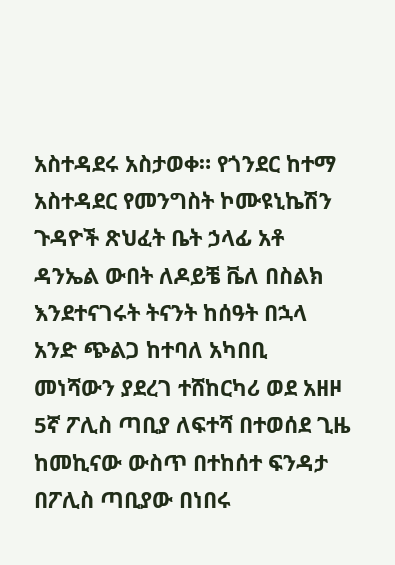አስተዳደሩ አስታወቀ። የጎንደር ከተማ አስተዳደር የመንግስት ኮሙዩኒኬሽን ጉዳዮች ጽህፈት ቤት ኃላፊ አቶ ዳንኤል ውበት ለዶይቼ ቬለ በስልክ እንደተናገሩት ትናንት ከሰዓት በኋላ አንድ ጭልጋ ከተባለ አካበቢ መነሻውን ያደረገ ተሸከርካሪ ወደ አዘዞ 5ኛ ፖሊስ ጣቢያ ለፍተሻ በተወሰደ ጊዜ ከመኪናው ውስጥ በተከሰተ ፍንዳታ በፖሊስ ጣቢያው በነበሩ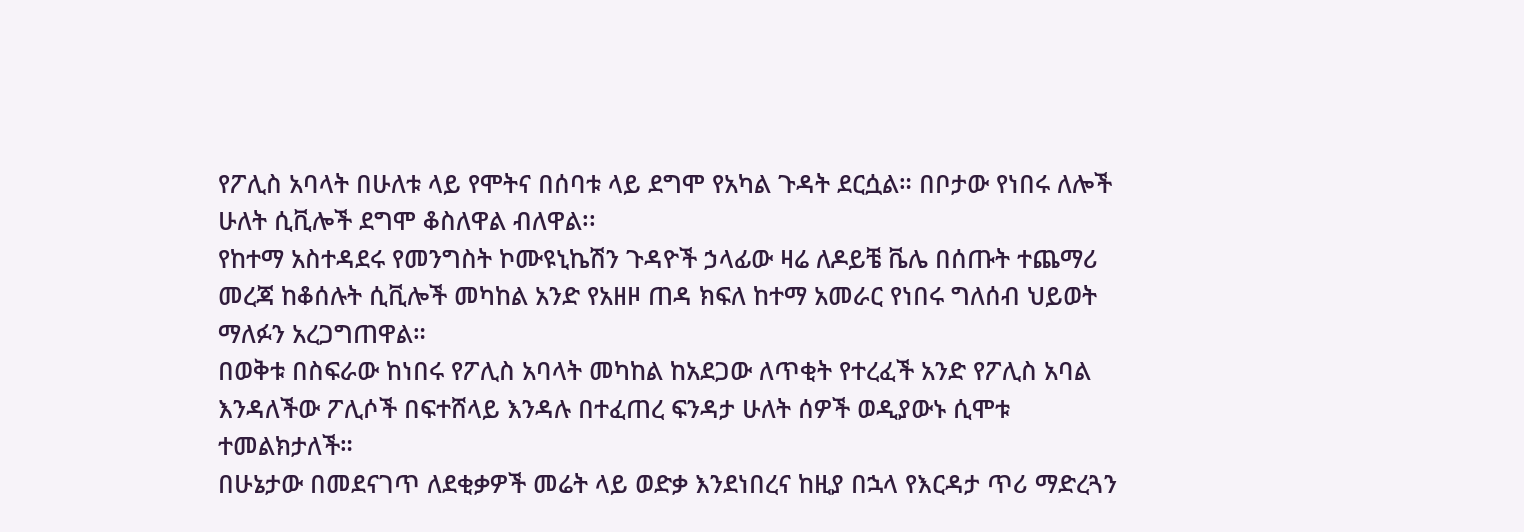የፖሊስ አባላት በሁለቱ ላይ የሞትና በሰባቱ ላይ ደግሞ የአካል ጉዳት ደርሷል። በቦታው የነበሩ ለሎች ሁለት ሲቪሎች ደግሞ ቆስለዋል ብለዋል፡፡
የከተማ አስተዳደሩ የመንግስት ኮሙዩኒኬሽን ጉዳዮች ኃላፊው ዛሬ ለዶይቼ ቬሌ በሰጡት ተጨማሪ መረጃ ከቆሰሉት ሲቪሎች መካከል አንድ የአዘዞ ጠዳ ክፍለ ከተማ አመራር የነበሩ ግለሰብ ህይወት ማለፉን አረጋግጠዋል።
በወቅቱ በስፍራው ከነበሩ የፖሊስ አባላት መካከል ከአደጋው ለጥቂት የተረፈች አንድ የፖሊስ አባል እንዳለችው ፖሊሶች በፍተሸላይ እንዳሉ በተፈጠረ ፍንዳታ ሁለት ሰዎች ወዲያውኑ ሲሞቱ ተመልክታለች።
በሁኔታው በመደናገጥ ለደቂቃዎች መሬት ላይ ወድቃ እንደነበረና ከዚያ በኋላ የእርዳታ ጥሪ ማድረጓን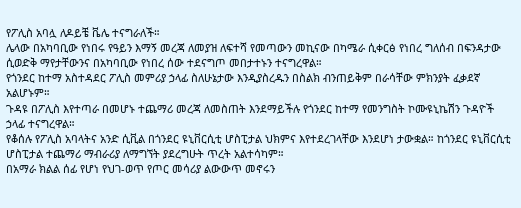የፖሊስ አባሏ ለዶይቼ ቬሌ ተናግራለች።
ሌላው በአካባቢው የነበሩ የዓይን እማኝ መረጃ ለመያዝ ለፍተሻ የመጣውን መኪናው በካሜራ ሲቀርፅ የነበረ ግለሰብ በፍንዳታው ሲወድቅ ማየታቸውንና በአካባቢው የነበረ ሰው ተደናግጦ መበታተኑን ተናግረዋል።
የጎንደር ከተማ አስተዳደር ፖሊስ መምሪያ ኃላፊ ስለሁኔታው እንዲያስረዱን በስልክ ብንጠይቅም በራሳቸው ምክንያት ፈቃደኛ አልሆኑም።
ጉዳዩ በፖሊስ እየተጣራ በመሆኑ ተጨማሪ መረጃ ለመስጠት እንደማይችሉ የጎንደር ከተማ የመንግስት ኮሙዩኒኬሽን ጉዳዮች ኃላፊ ተናግረዋል።
የቆሰሉ የፖሊስ አባላትና አንድ ሲቪል በጎንደር ዩኒቨርሲቲ ሆስፒታል ህክምና እየተደረገላቸው እንደሆነ ታውቋል። ከጎንደር ዩኒቨርሲቲ ሆስፒታል ተጨማሪ ማብራሪያ ለማግኘት ያደረግሁት ጥረት አልተሳካም።
በአማራ ክልል ሰፊ የሆነ የህገ-ወጥ የጦር መሳሪያ ልውውጥ መኖሩን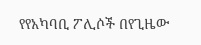የየአካባቢ ፖሊሶች በየጊዜው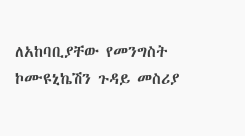ለአከባቢያቸው የመንግስት ኮሙዩኒኬሽን ጉዳይ መስሪያ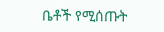ቤቶች የሚሰጡት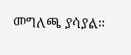መግለጫ ያሳያል።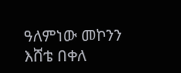ዓለምነው መኮንን
እሸቴ በቀለ